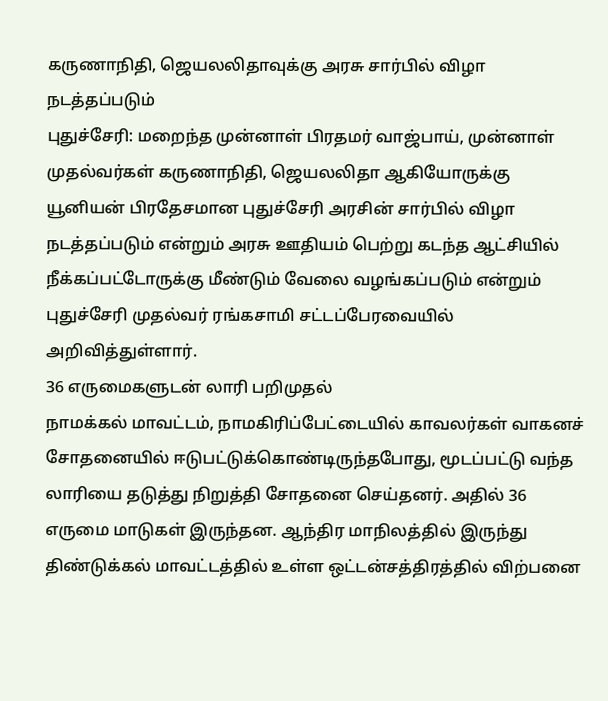கருணாநிதி, ஜெயலலிதாவுக்கு அரசு சார்பில் விழா நடத்தப்படும்
புதுச்சேரி: மறைந்த முன்னாள் பிரதமர் வாஜ்பாய், முன்னாள் முதல்வர்கள் கருணாநிதி, ஜெயலலிதா ஆகியோருக்கு யூனியன் பிரதேசமான புதுச்சேரி அரசின் சார்பில் விழா நடத்தப்படும் என்றும் அரசு ஊதியம் பெற்று கடந்த ஆட்சியில் நீக்கப்பட்டோருக்கு மீண்டும் வேலை வழங்கப்படும் என்றும் புதுச்சேரி முதல்வர் ரங்கசாமி சட்டப்பேரவையில் அறிவித்துள்ளார்.
36 எருமைகளுடன் லாரி பறிமுதல்
நாமக்கல் மாவட்டம், நாமகிரிப்பேட்டையில் காவலர்கள் வாகனச் சோதனையில் ஈடுபட்டுக்கொண்டிருந்தபோது, மூடப்பட்டு வந்த லாரியை தடுத்து நிறுத்தி சோதனை செய்தனர். அதில் 36 எருமை மாடுகள் இருந்தன. ஆந்திர மாநிலத்தில் இருந்து திண்டுக்கல் மாவட்டத்தில் உள்ள ஒட்டன்சத்திரத்தில் விற்பனை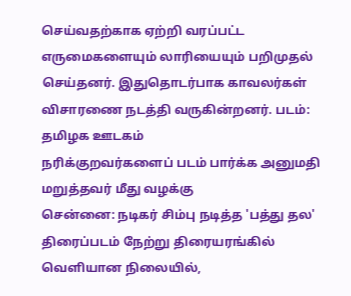செய்வதற்காக ஏற்றி வரப்பட்ட எருமைகளையும் லாரியையும் பறிமுதல் செய்தனர். இதுதொடர்பாக காவலர்கள் விசாரணை நடத்தி வருகின்றனர். படம்: தமிழக ஊடகம்
நரிக்குறவர்களைப் படம் பார்க்க அனுமதி மறுத்தவர் மீது வழக்கு
சென்னை: நடிகர் சிம்பு நடித்த 'பத்து தல' திரைப்படம் நேற்று திரையரங்கில் வெளியான நிலையில்,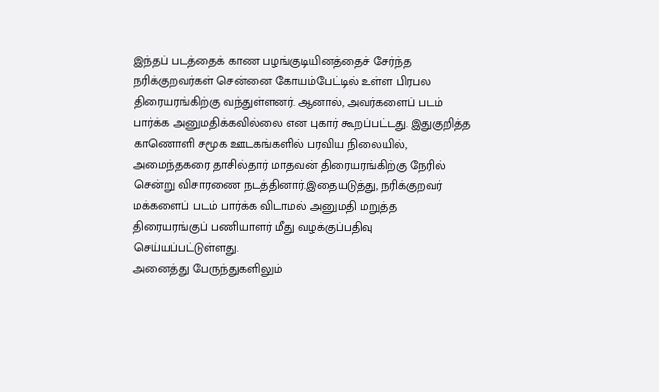இந்தப் படத்தைக் காண பழங்குடியினத்தைச் சேர்ந்த நரிக்குறவர்கள் சென்னை கோயம்பேட்டில் உள்ள பிரபல திரையரங்கிற்கு வந்துள்ளனர். ஆனால், அவர்களைப் படம் பார்க்க அனுமதிக்கவில்லை என புகார் கூறப்பட்டது. இதுகுறித்த காணொளி சமூக ஊடகங்களில் பரவிய நிலையில், அமைந்தகரை தாசில்தார் மாதவன் திரையரங்கிற்கு நேரில் சென்று விசாரணை நடத்தினார்.இதையடுத்து, நரிக்குறவர் மக்களைப் படம் பார்க்க விடாமல் அனுமதி மறுத்த திரையரங்குப் பணியாளர் மீது வழக்குப்பதிவு செய்யப்பட்டுள்ளது.
அனைத்து பேருந்துகளிலும்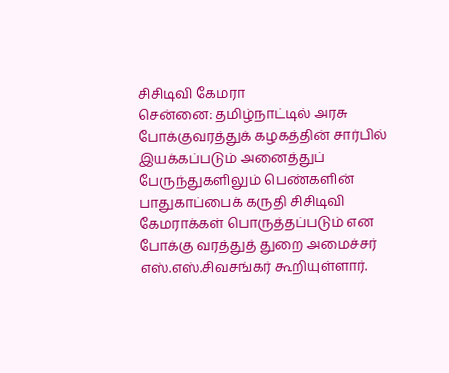சிசிடிவி கேமரா
சென்னை: தமிழ்நாட்டில் அரசு போக்குவரத்துக் கழகத்தின் சார்பில் இயக்கப்படும் அனைத்துப் பேருந்துகளிலும் பெண்களின் பாதுகாப்பைக் கருதி சிசிடிவி கேமராக்கள் பொருத்தப்படும் என போக்கு வரத்துத் துறை அமைச்சர் எஸ்.எஸ்.சிவசங்கர் கூறியுள்ளார்.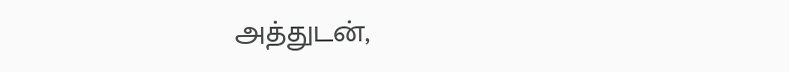அத்துடன்,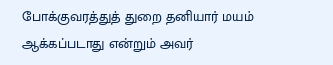போக்குவரத்துத் துறை தனியார் மயம் ஆக்கப்படாது என்றும் அவர்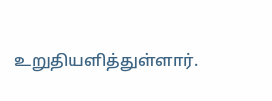உறுதியளித்துள்ளார்.